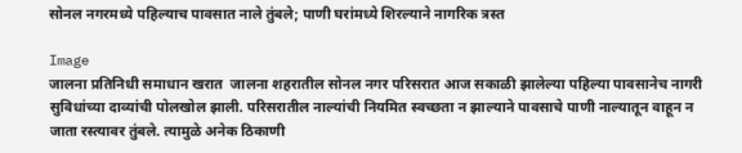सोनल नगरमध्ये पहिल्याच पावसात नाले तुंबले; पाणी घरांमध्ये शिरल्याने नागरिक त्रस्त

Image
जालना प्रतिनिधी समाधान खरात  जालना शहरातील सोनल नगर परिसरात आज सकाळी झालेल्या पहिल्या पावसानेच नागरी सुविधांच्या दाव्यांची पोलखोल झाली. परिसरातील नाल्यांची नियमित स्वच्छता न झाल्याने पावसाचे पाणी नाल्यातून वाहून न जाता रस्त्यावर तुंबले. त्यामुळे अनेक ठिकाणी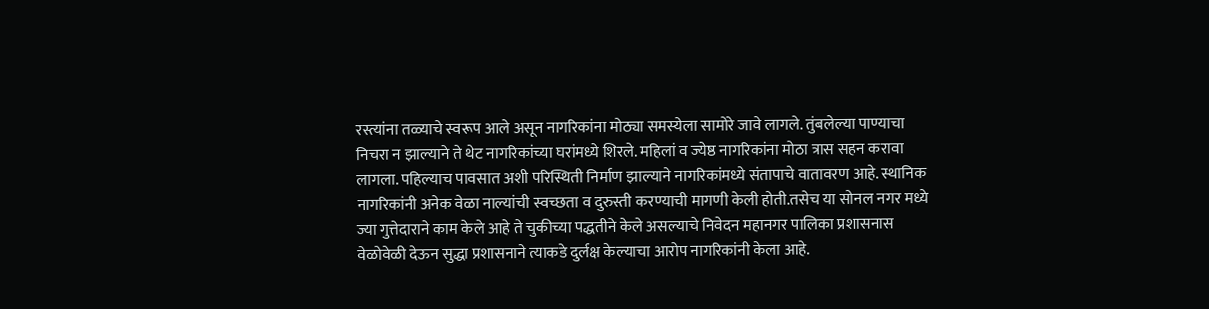रस्त्यांना तळ्याचे स्वरूप आले असून नागरिकांना मोठ्या समस्येला सामोरे जावे लागले. तुंबलेल्या पाण्याचा निचरा न झाल्याने ते थेट नागरिकांच्या घरांमध्ये शिरले. महिलां व ज्येष्ठ नागरिकांना मोठा त्रास सहन करावा लागला. पहिल्याच पावसात अशी परिस्थिती निर्माण झाल्याने नागरिकांमध्ये संतापाचे वातावरण आहे. स्थानिक नागरिकांनी अनेक वेळा नाल्यांची स्वच्छता व दुरुस्ती करण्याची मागणी केली होती.तसेच या सोनल नगर मध्ये ज्या गुत्तेदाराने काम केले आहे ते चुकीच्या पद्धतीने केले असल्याचे निवेदन महानगर पालिका प्रशासनास वेळोवेळी देऊन सुद्धा प्रशासनाने त्याकडे दुर्लक्ष केल्याचा आरोप नागरिकांनी केला आहे.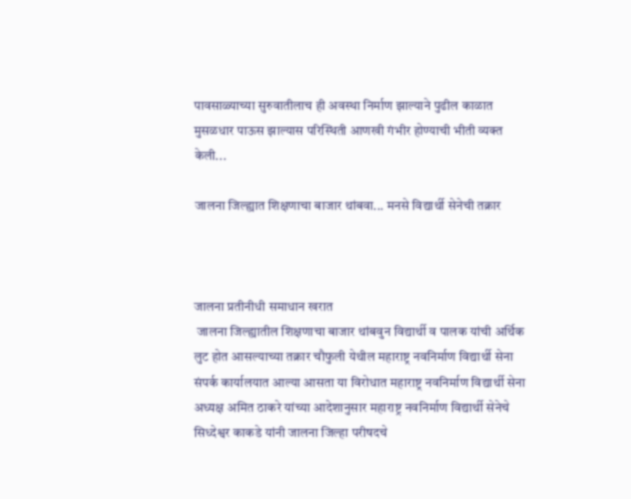पावसाळ्याच्या सुरुवातीलाच ही अवस्था निर्माण झाल्याने पुढील काळात मुसळधार पाऊस झाल्यास परिस्थिती आणखी गंभीर होण्याची भीती व्यक्त केली...

जालना जिल्ह्यात शिक्षणाचा बाजार थांबवा... मनसे विद्यार्थी सेनेची तक्रार



जालना प्रतीनीधी समाधान खरात
 जालना जिल्ह्यातील शिक्षणाचा बाजार थांबवुन विद्यार्थी व पालक यांची अर्थिक लुट होत आसल्याच्या तक्रार चौफुली येथील महाराष्ट्र नवनिर्माण विद्यार्थी सेना संपर्क कार्यालयात आल्या आसता या विरोधात महाराष्ट्र नवनिर्माण विद्यार्थी सेना अध्यक्ष अमित ठाकरे यांच्या आदेशानुसार महाराष्ट्र नवनिर्माण विद्यार्थी सेनेचे सिध्देश्वर काकडे यांनी जालना जिल्हा परीषदचे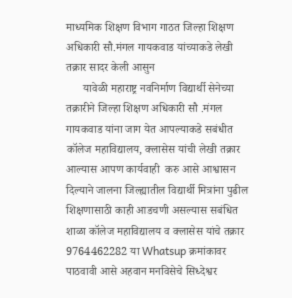माध्यमिक शिक्षण विभाग गाठत जिल्हा शिक्षण अधिकारी सौ.मंगल गायकवाड यांच्याकडे लेखी तक्रार सादर केली आसुन
      यावेळी महाराष्ट्र नवनिर्माण विद्यार्थी सेनेच्या तक्रारीने जिल्हा शिक्षण अधिकारी सौ .मंगल गायकवाड यांना जाग येत आपल्याकडे सबंधीत कॉलेज महाविद्यालय, क्लासेस यांची लेखी तक्रार आल्यास आपण कार्यवाही  करु आसे आश्वासन दिल्याने जालना जिल्ह्यातील विद्यार्थी मित्रांना पुढील शिक्षणासाठी काही आडचणी असल्यास सबंधित शाळा कॉलेज महाविद्यालय व क्लासेस यांचे तक्रार 9764462282 या Whatsup क्रमांकावर पाठवावी आसे अहवान मनविसेचे सिध्देश्वर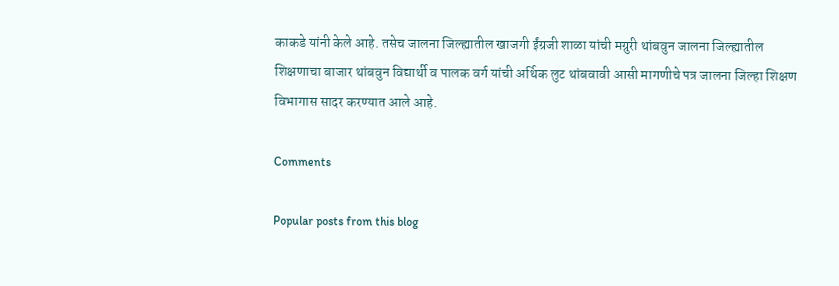काकडे यांनी केले आहे. तसेच जालना जिल्ह्यातील खाजगी ईंग्रजी शाळा यांची मग्रुरी थांबवुन जालना जिल्ह्यातील शिक्षणाचा बाजार थांबवुन विद्यार्थी व पालक वर्ग यांची अर्थिक लुट थांबवावी आसी मागणीचे पत्र जालना जिल्हा शिक्षण विभागास सादर करण्यात आले आहे.

Comments

Popular posts from this blog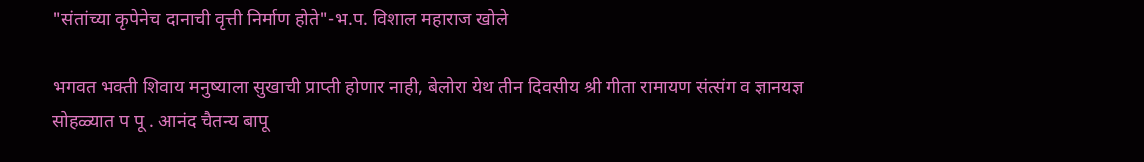"संतांच्या कृपेनेच दानाची वृत्ती निर्माण होते"-भ.प. विशाल महाराज खोले

भगवत भक्ती शिवाय मनुष्याला सुखाची प्राप्ती होणार नाही, बेलोरा येथ तीन दिवसीय श्री गीता रामायण संत्संग व ज्ञानयज्ञ सोहळ्यात प पू . आनंद चैतन्य बापू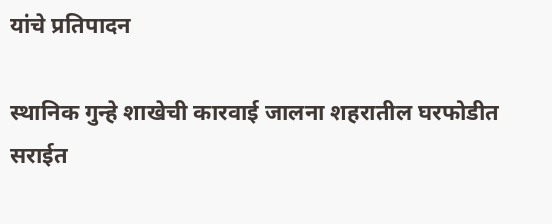यांचे प्रतिपादन

स्थानिक गुन्हे शाखेची कारवाई जालना शहरातील घरफोडीत सराईत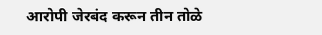आरोपी जेरबंद करून तीन तोळे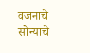वजनाचे सोन्याचे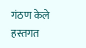गंठण केले हस्तगत